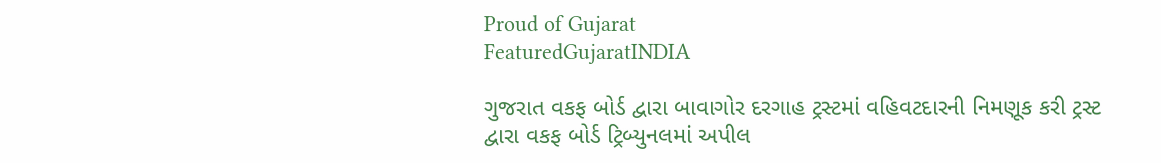Proud of Gujarat
FeaturedGujaratINDIA

ગુજરાત વકફ બોર્ડ દ્વારા બાવાગોર દરગાહ ટ્રસ્ટમાં વહિવટદારની નિમણૂક કરી ટ્રસ્ટ દ્વારા વકફ બોર્ડ ટ્રિબ્યુનલમાં અપીલ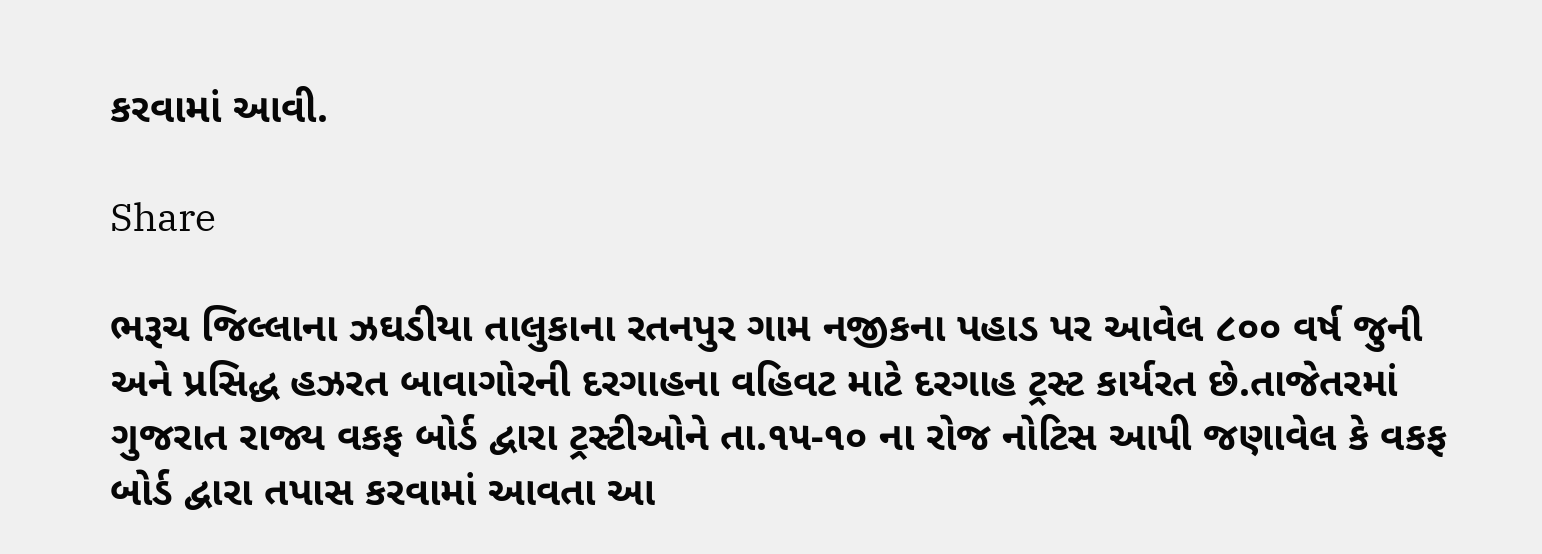કરવામાં આવી.

Share

ભરૂચ જિલ્લાના ઝઘડીયા તાલુકાના રતનપુર ગામ નજીકના પહાડ પર આવેલ ૮૦૦ વર્ષ જુની અને પ્રસિદ્ધ હઝરત બાવાગોરની દરગાહના વહિવટ માટે દરગાહ ટ્રસ્ટ કાર્યરત છે.તાજેતરમાં ગુજરાત રાજ્ય વકફ બોર્ડ દ્વારા ટ્રસ્ટીઓને તા.૧૫-૧૦ ના રોજ નોટિસ આપી જણાવેલ કે વકફ બોર્ડ દ્વારા તપાસ કરવામાં આવતા આ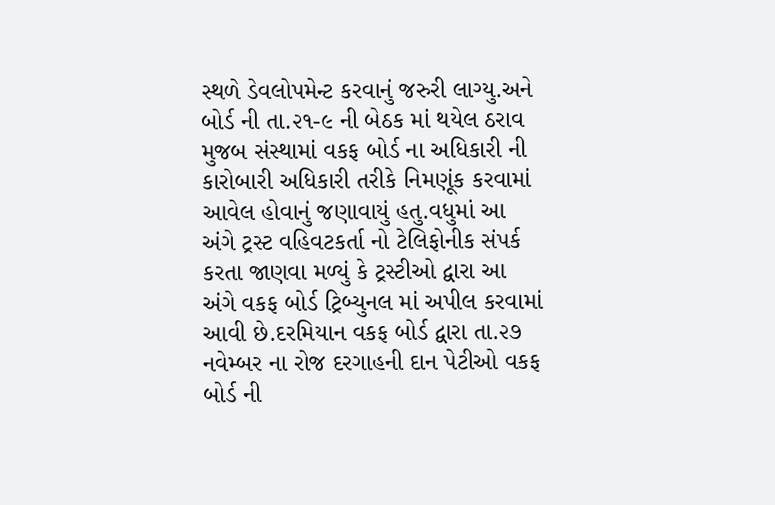સ્થળે ડેવલોપમેન્ટ કરવાનું જરુરી લ‍ાગ્યુ.અને બોર્ડ ની તા.૨૧-૯ ની બેઠક માં થયેલ ઠરાવ મુજબ સંસ્થામાં વકફ બોર્ડ ના અધિકારી ની કારોબારી અધિકારી તરીકે નિમણૂંક કરવામાં આવેલ હોવાનું જણાવાયું હતુ.વધુમાં આ અંગે ટ્રસ્ટ વહિવટકર્તા નો ટેલિફોનીક સંપર્ક કરતા જાણવા મળ્યું કે ટ્રસ્ટીઓ દ્વારા આ અંગે વકફ બોર્ડ ટ્રિબ્યુનલ માં અપીલ કરવામાં આવી છે.દરમિયાન વકફ બોર્ડ દ્વારા તા.૨૭ નવેમ્બર ના રોજ દરગાહની દાન પેટીઓ વકફ બોર્ડ ની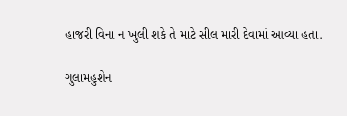હાજરી વિના ન ખુલી શકે તે માટે સીલ મારી દેવામાં આવ્યા હતા.

ગુલામહુશેન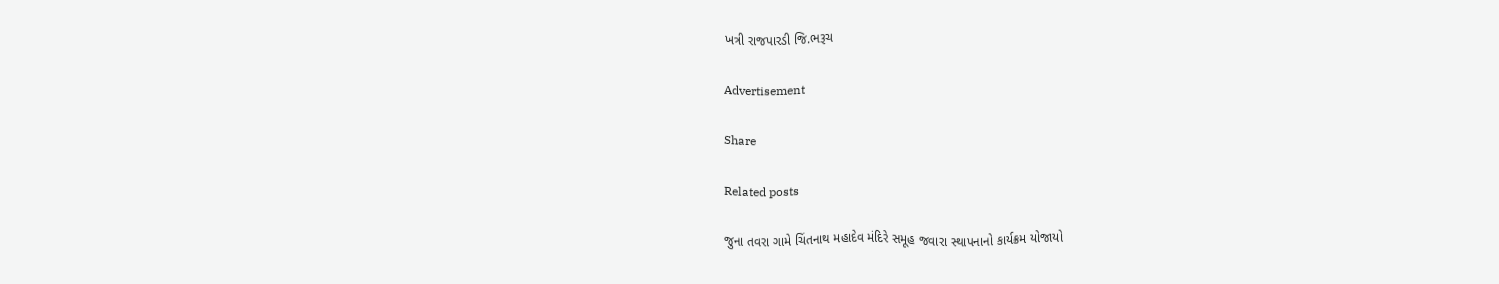ખત્રી રાજપારડી જિ.ભરૂચ

Advertisement

Share

Related posts

જુના તવરા ગામે ચિંતનાથ મહાદેવ મંદિરે સમૂહ જવારા સ્થાપનાનો કાર્યક્રમ યોજાયો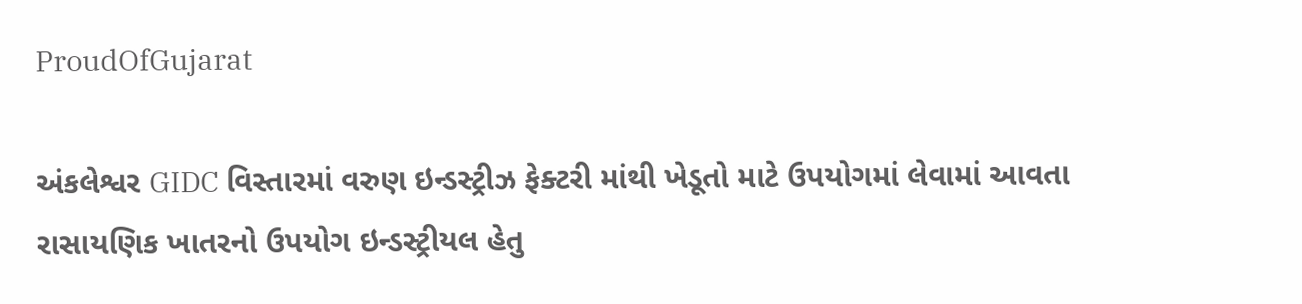ProudOfGujarat

અંકલેશ્વર GIDC વિસ્તારમાં વરુણ ઇન્ડસ્ટ્રીઝ ફેક્ટરી માંથી ખેડૂતો માટે ઉપયોગમાં લેવામાં આવતા રાસાયણિક ખાતરનો ઉપયોગ ઇન્ડસ્ટ્રીયલ હેતુ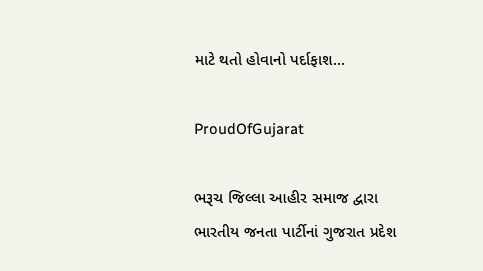માટે થતો હોવાનો પર્દાફાશ…

ProudOfGujarat

ભરૂચ જિલ્લા આહીર સમાજ દ્વારા ભારતીય જનતા પાર્ટીનાં ગુજરાત પ્રદેશ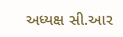અધ્યક્ષ સી.આર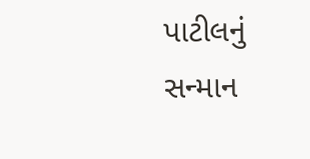પાટીલનું સન્માન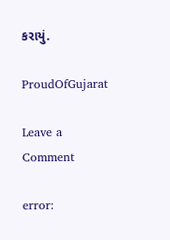કરાયું.

ProudOfGujarat

Leave a Comment

error: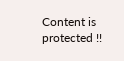Content is protected !!